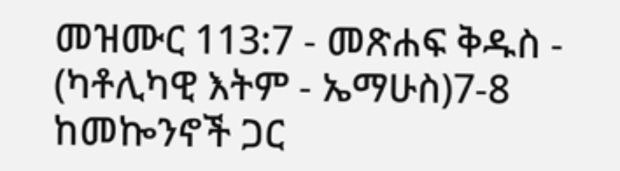መዝሙር 113:7 - መጽሐፍ ቅዱስ - (ካቶሊካዊ እትም - ኤማሁስ)7-8 ከመኰንኖች ጋር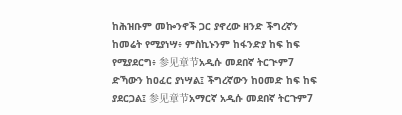ከሕዝቡም መኰንኖች ጋር ያኖረው ዘንድ ችግረኛን ከመሬት የሚያነሣ፥ ምስኪኑንም ከፋንድያ ከፍ ከፍ የሚያደርግ፥ 参见章节አዲሱ መደበኛ ትርጒም7 ድኻውን ከዐፈር ያነሣል፤ ችግረኛውን ከዐመድ ከፍ ከፍ ያደርጋል፤ 参见章节አማርኛ አዲሱ መደበኛ ትርጉም7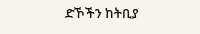ድኾችን ከትቢያ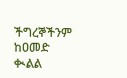ችግረኞችንም ከዐመድ ቊልል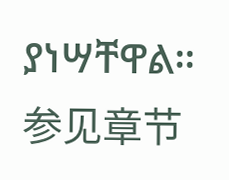ያነሣቸዋል። 参见章节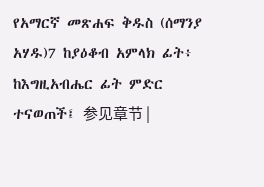የአማርኛ መጽሐፍ ቅዱስ (ሰማንያ አሃዱ)7 ከያዕቆብ አምላክ ፊት፥ ከእግዚአብሔር ፊት ምድር ተናወጠች፤ 参见章节 |